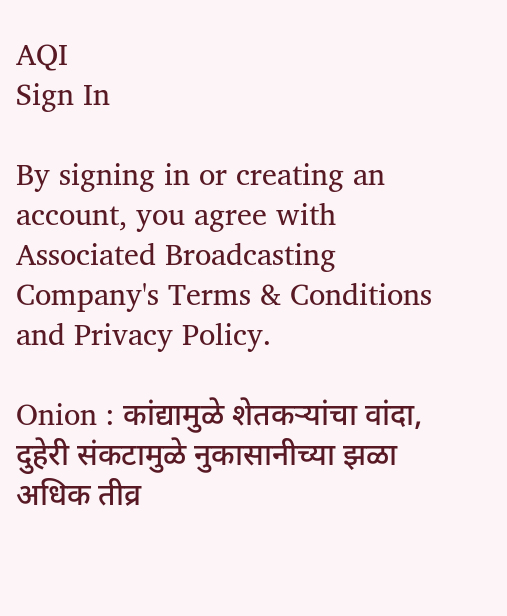AQI
Sign In

By signing in or creating an account, you agree with Associated Broadcasting Company's Terms & Conditions and Privacy Policy.

Onion : कांद्यामुळे शेतकऱ्यांचा वांदा, दुहेरी संकटामुळे नुकासानीच्या झळा अधिक तीव्र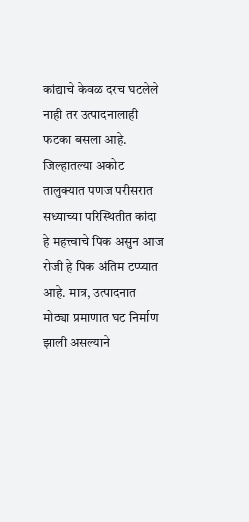कांद्याचे केवळ दरच घटलेले नाही तर उत्पादनालाही फटका बसला आहे. जिल्हातल्या अकोट तालुक्यात पणज परीसरात सध्याच्या परिस्थितीत कांदा हे महत्त्वाचे पिक असुन आज रोजी हे पिक अंतिम टप्प्यात आहे. मात्र, उत्पादनात मोठ्या प्रमाणात घट निर्माण झाली असल्याने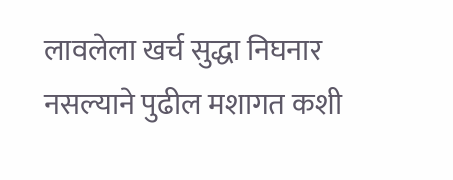लावलेला खर्च सुद्धा निघनार नसल्याने पुढील मशागत कशी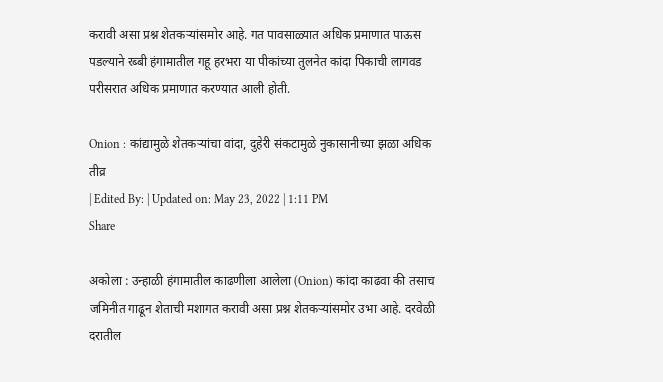करावी असा प्रश्न शेतकऱ्यांसमोर आहे. गत पावसाळ्यात अधिक प्रमाणात पाऊस पडल्याने रब्बी हंगामातील गहू हरभरा या पीकांच्या तुलनेत कांदा पिकाची लागवड परीसरात अधिक प्रमाणात करण्यात आली होती.

Onion : कांद्यामुळे शेतकऱ्यांचा वांदा, दुहेरी संकटामुळे नुकासानीच्या झळा अधिक तीव्र
| Edited By: | Updated on: May 23, 2022 | 1:11 PM
Share

अकोला : उन्हाळी हंगामातील काढणीला आलेला (Onion) कांदा काढवा की तसाच जमिनीत गाढून शेताची मशागत करावी असा प्रश्न शेतकऱ्यांसमोर उभा आहे. दरवेळी दरातील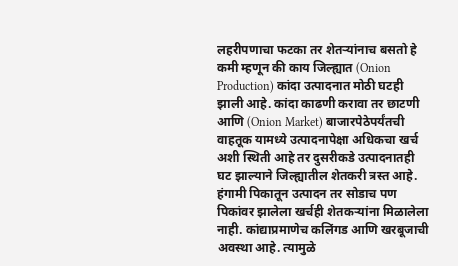लहरीपणाचा फटका तर शेतऱ्यांनाच बसतो हे कमी म्हणून की काय जिल्ह्यात (Onion Production) कांदा उत्पादनात मोठी घटही झाली आहे. कांदा काढणी करावा तर छाटणी आणि (Onion Market) बाजारपेठेपर्यंतची वाहतूक यामध्ये उत्पादनापेक्षा अधिकचा खर्च अशी स्थिती आहे तर दुसरीकडे उत्पादनातही घट झाल्याने जिल्ह्यातील शेतकरी त्रस्त आहे. हंगामी पिकातून उत्पादन तर सोडाच पण पिकांवर झालेला खर्चही शेतकऱ्यांना मिळालेला नाही. कांद्याप्रमाणेच कलिंगड आणि खरबूजाची अवस्था आहे. त्यामुळे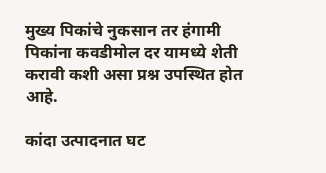मुख्य पिकांचे नुकसान तर हंगामी पिकांना कवडीमोल दर यामध्ये शेती करावी कशी असा प्रश्न उपस्थित होत आहे.

कांदा उत्पादनात घट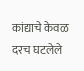कांद्याचे केवळ दरच घटलेले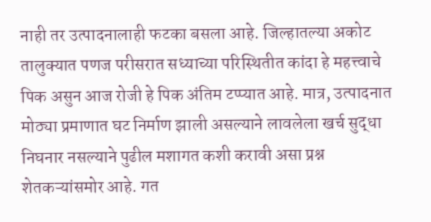नाही तर उत्पादनालाही फटका बसला आहे. जिल्हातल्या अकोट तालुक्यात पणज परीसरात सध्याच्या परिस्थितीत कांदा हे महत्त्वाचे पिक असुन आज रोजी हे पिक अंतिम टप्प्यात आहे. मात्र, उत्पादनात मोठ्या प्रमाणात घट निर्माण झाली असल्याने लावलेला खर्च सुद्धा निघनार नसल्याने पुढील मशागत कशी करावी असा प्रश्न शेतकऱ्यांसमोर आहे. गत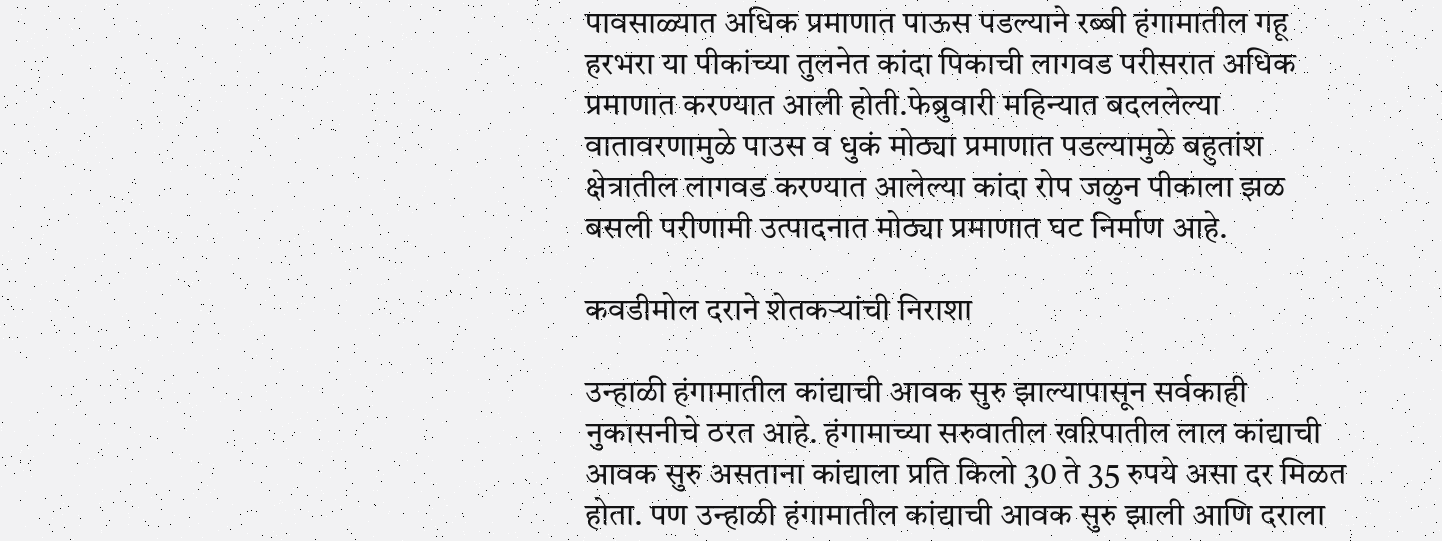पावसाळ्यात अधिक प्रमाणात पाऊस पडल्याने रब्बी हंगामातील गहू हरभरा या पीकांच्या तुलनेत कांदा पिकाची लागवड परीसरात अधिक प्रमाणात करण्यात आली होती.फेब्रुवारी महिन्यात बदललेल्या वातावरणामुळे पाउस व धुकं मोठ्या प्रमाणात पडल्यामुळे बहुतांश क्षेत्रातील लागवड करण्यात आलेल्या कांदा रोप जळुन पीकाला झळ बसली परीणामी उत्पादनात मोठ्या प्रमाणात घट निर्माण आहे.

कवडीमोल दराने शेतकऱ्यांची निराशा

उन्हाळी हंगामातील कांद्याची आवक सुरु झाल्यापासून सर्वकाही नुकासनीचे ठरत आहे. हंगामाच्या सरुवातील खऱिपातील लाल कांद्याची आवक सुरु असताना कांद्याला प्रति किलो 30 ते 35 रुपये असा दर मिळत होता. पण उन्हाळी हंगामातील कांद्याची आवक सुरु झाली आणि दराला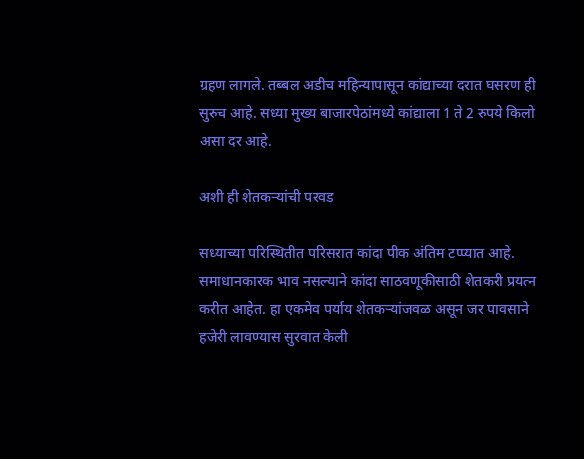ग्रहण लागले. तब्बल अडीच महिन्यापासून कांद्याच्या दरात घसरण ही सुरुच आहे. सध्या मुख्य बाजारपेठांमध्ये कांद्याला 1 ते 2 रुपये किलो असा दर आहे.

अशी ही शेतकऱ्यांची परवड

सध्याच्या परिस्थितीत परिसरात कांदा पीक अंतिम टप्प्यात आहे. समाधानकारक भाव नसल्याने कांदा साठवणूकीसाठी शेतकरी प्रयत्न करीत आहेत. हा एकमेव पर्याय शेतकऱ्यांजवळ असून जर पावसाने हजेरी लावण्यास सुरवात केली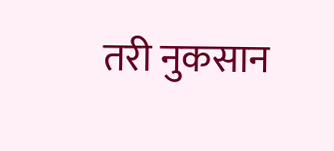तरी नुकसान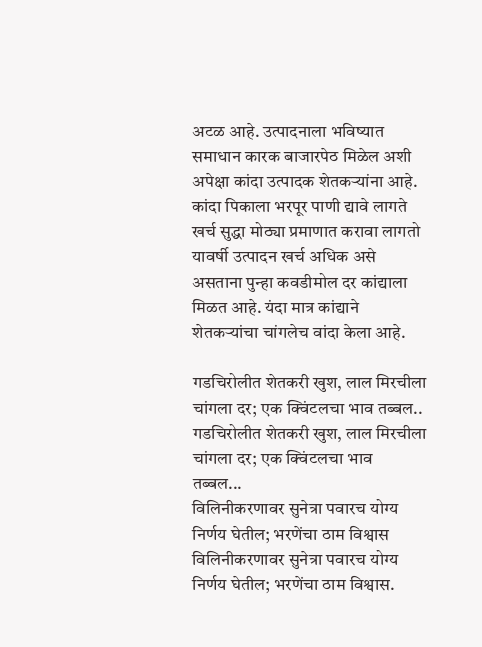अटळ आहे. उत्पादनाला भविष्यात समाधान कारक बाजारपेठ मिळेल अशी अपेक्षा कांदा उत्पादक शेतकऱ्यांना आहे. कांदा पिकाला भरपूर पाणी द्यावे लागते खर्च सुद्धा मोठ्या प्रमाणात करावा लागतो यावर्षी उत्पादन खर्च अधिक असे असताना पुन्हा कवडीमोल दर कांद्याला मिळत आहे. यंदा मात्र कांद्याने शेतकऱ्यांचा चांगलेच वांदा केला आहे.

गडचिरोलीत शेतकरी खुश, लाल मिरचीला चांगला दर; एक क्विंटलचा भाव तब्बल..
गडचिरोलीत शेतकरी खुश, लाल मिरचीला चांगला दर; एक क्विंटलचा भाव तब्बल...
विलिनीकरणावर सुनेत्रा पवारच योग्य निर्णय घेतील; भरणेंचा ठाम विश्वास
विलिनीकरणावर सुनेत्रा पवारच योग्य निर्णय घेतील; भरणेंचा ठाम विश्वास.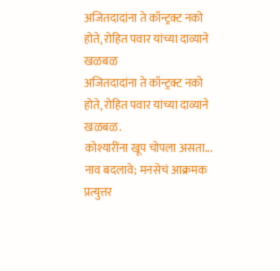अजितदादांना ते कॉन्ट्रक्ट नको होते, रोहित पवार यांच्या दाव्याने खळबळ
अजितदादांना ते कॉन्ट्रक्ट नको होते, रोहित पवार यांच्या दाव्याने खळबळ.
कोश्यारींना खूप चोपला असता... नाव बदलावे; मनसेचं आक्रमक प्रत्युत्तर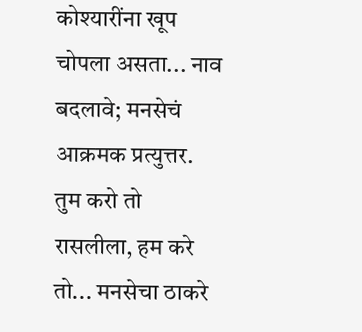कोश्यारींना खूप चोपला असता... नाव बदलावे; मनसेचं आक्रमक प्रत्युत्तर.
तुम करो तो रासलीला, हम करे तो... मनसेचा ठाकरे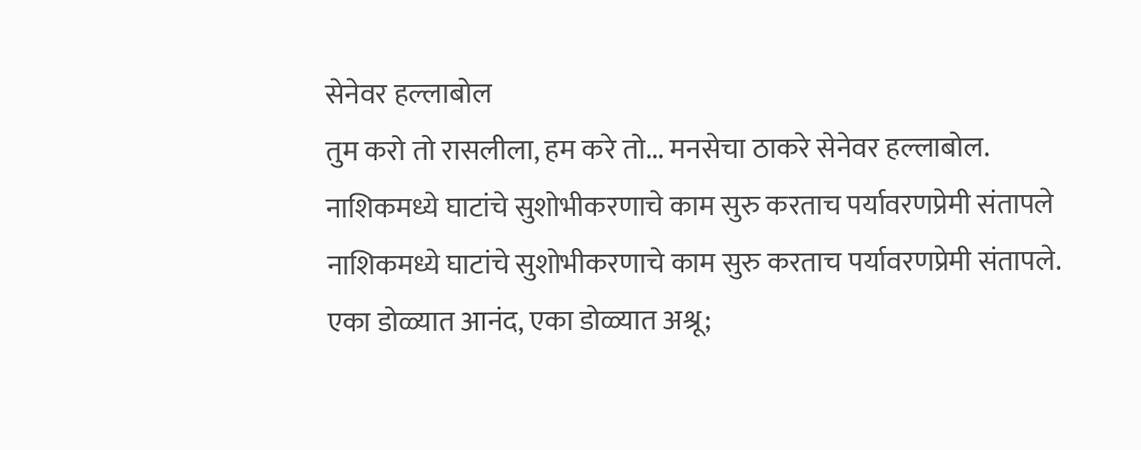सेनेवर हल्लाबोल
तुम करो तो रासलीला, हम करे तो... मनसेचा ठाकरे सेनेवर हल्लाबोल.
नाशिकमध्ये घाटांचे सुशोभीकरणाचे काम सुरु करताच पर्यावरणप्रेमी संतापले
नाशिकमध्ये घाटांचे सुशोभीकरणाचे काम सुरु करताच पर्यावरणप्रेमी संतापले.
एका डोळ्यात आनंद, एका डोळ्यात अश्रू;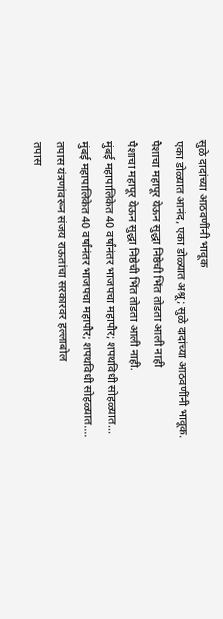सुळे दादांच्या आठवणींनी भावूक
एका डोळ्यात आनंद, एका डोळ्यात अश्रू; सुळे दादांच्या आठवणींनी भावूक.
पैशाचा महापूर येऊन सुद्धा निष्ठेची भिंत तोडता आली नाही
पैशाचा महापूर येऊन सुद्धा निष्ठेची भिंत तोडता आली नाही.
मुंबई महापालिकेत 40 वर्षांनंतर भाजपचा महापौर; शपथविधी सोहळ्यात...
मुंबई महापालिकेत 40 वर्षांनंतर भाजपचा महापौर; शपथविधी सोहळ्यात....
तपास यंत्रणांवरून संजय राऊतांचा सरकारवर हल्लाबोल
तपास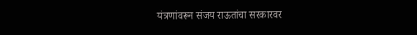यंत्रणांवरून संजय राऊतांचा सरकारवर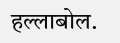हल्लाबोल.